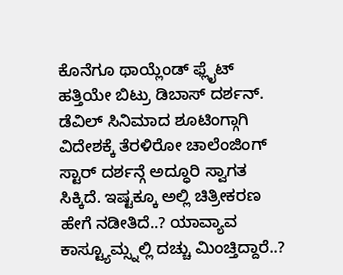ಕೊನೆಗೂ ಥಾಯ್ಲೆಂಡ್ ಫ್ಲೈಟ್ ಹತ್ತಿಯೇ ಬಿಟ್ರು ಡಿಬಾಸ್ ದರ್ಶನ್. ಡೆವಿಲ್ ಸಿನಿಮಾದ ಶೂಟಿಂಗ್ಗಾಗಿ ವಿದೇಶಕ್ಕೆ ತೆರಳಿರೋ ಚಾಲೆಂಜಿಂಗ್ ಸ್ಟಾರ್ ದರ್ಶನ್ಗೆ ಅದ್ಧೂರಿ ಸ್ವಾಗತ ಸಿಕ್ಕಿದೆ. ಇಷ್ಟಕ್ಕೂ ಅಲ್ಲಿ ಚಿತ್ರೀಕರಣ ಹೇಗೆ ನಡೀತಿದೆ..? ಯಾವ್ಯಾವ ಕಾಸ್ಟ್ಯೂಮ್ಸ್ನಲ್ಲಿ ದಚ್ಚು ಮಿಂಚ್ತಿದ್ದಾರೆ..?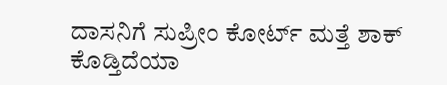ದಾಸನಿಗೆ ಸುಪ್ರೀಂ ಕೋರ್ಟ್ ಮತ್ತೆ ಶಾಕ್ ಕೊಡ್ತಿದೆಯಾ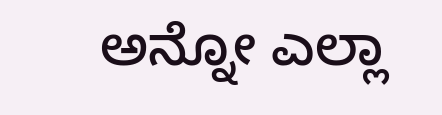ಅನ್ನೋ ಎಲ್ಲಾ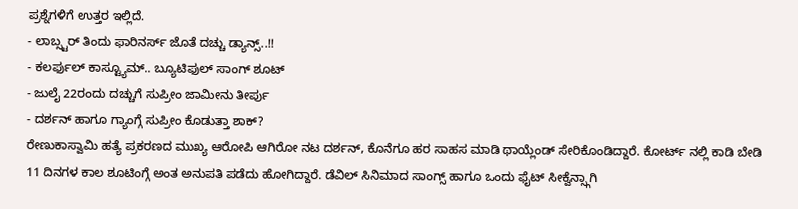ಪ್ರಶ್ನೆಗಳಿಗೆ ಉತ್ತರ ಇಲ್ಲಿದೆ.
- ಲಾಬ್ಸ್ಟರ್ ತಿಂದು ಫಾರಿನರ್ಸ್ ಜೊತೆ ದಚ್ಚು ಡ್ಯಾನ್ಸ್..!!
- ಕಲರ್ಫುಲ್ ಕಾಸ್ಟ್ಯೂಮ್.. ಬ್ಯೂಟಿಫುಲ್ ಸಾಂಗ್ ಶೂಟ್
- ಜುಲೈ 22ರಂದು ದಚ್ಚುಗೆ ಸುಪ್ರೀಂ ಜಾಮೀನು ತೀರ್ಪು
- ದರ್ಶನ್ ಹಾಗೂ ಗ್ಯಾಂಗ್ಗೆ ಸುಪ್ರೀಂ ಕೊಡುತ್ತಾ ಶಾಕ್?
ರೇಣುಕಾಸ್ವಾಮಿ ಹತ್ಯೆ ಪ್ರಕರಣದ ಮುಖ್ಯ ಆರೋಪಿ ಆಗಿರೋ ನಟ ದರ್ಶನ್, ಕೊನೆಗೂ ಹರ ಸಾಹಸ ಮಾಡಿ ಥಾಯ್ಲೆಂಡ್ ಸೇರಿಕೊಂಡಿದ್ದಾರೆ. ಕೋರ್ಟ್ ನಲ್ಲಿ ಕಾಡಿ ಬೇಡಿ 11 ದಿನಗಳ ಕಾಲ ಶೂಟಿಂಗ್ಗೆ ಅಂತ ಅನುಪತಿ ಪಡೆದು ಹೋಗಿದ್ದಾರೆ. ಡೆವಿಲ್ ಸಿನಿಮಾದ ಸಾಂಗ್ಸ್ ಹಾಗೂ ಒಂದು ಫೈಟ್ ಸೀಕ್ವೆನ್ಸ್ಗಾಗಿ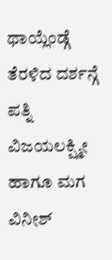ಥಾಯ್ಲೆಂಡ್ಗೆ ತೆರಳಿದ ದರ್ಶನ್ಗೆ ಪತ್ನಿ ವಿಜಯಲಕ್ಷ್ಮೀ ಹಾಗೂ ಮಗ ವಿನೀಶ್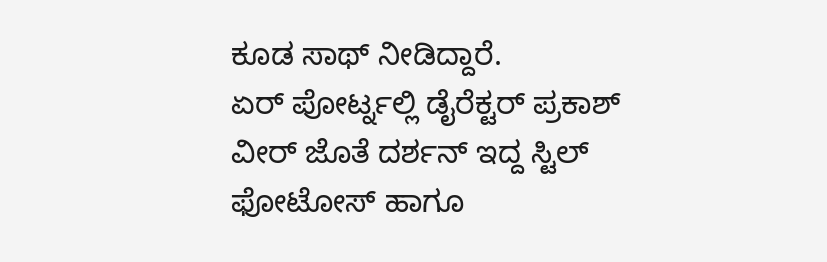ಕೂಡ ಸಾಥ್ ನೀಡಿದ್ದಾರೆ.
ಏರ್ ಪೋರ್ಟ್ನಲ್ಲಿ ಡೈರೆಕ್ಟರ್ ಪ್ರಕಾಶ್ ವೀರ್ ಜೊತೆ ದರ್ಶನ್ ಇದ್ದ ಸ್ಟಿಲ್ ಫೋಟೋಸ್ ಹಾಗೂ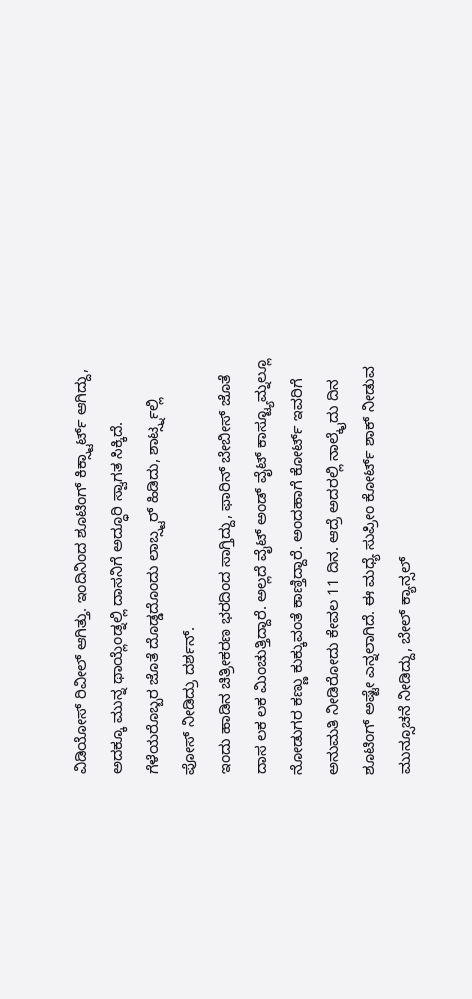ವಿಡಿಯೋಸ್ ರಿವೀಲ್ ಆಗಿತ್ತು. ಇಂದಿನಿಂದ ಶೂಟಿಂಗ್ ಕಿಕ್ಸ್ಟಾರ್ಟ್ ಆಗಿದ್ದು, ಅದಕ್ಕೂ ಮುನ್ನ ಥಾಯ್ಲೆಂಡ್ನಲ್ಲಿ ದಾಸನಿಗೆ ಅದ್ಧೂರಿ ಸ್ವಾಗತ ಸಿಕ್ಕಿದೆ. ಗೆಳೆಯರೊಬ್ಬರ ಜೊತೆ ದೊಡ್ಡದೊಂದು ಲಾಬ್ಸ್ಟರ್ ಹಿಡಿದು, ಶಾರ್ಟ್ಸ್ನಲ್ಲಿ ಪೋಸ್ ನೀಡಿದ್ರು ದರ್ಶನ್.
ಇಂದು ಹಾಡಿನ ಚಿತ್ರೀಕರಣ ಭರದಿಂದ ಸಾಗ್ತಿದ್ದು, ಫಾರಿನ್ ಬೇಬೀಸ್ ಜೊತೆ ದಾಸ ಲಕ ಲಕ ಮಿಂಚುತ್ತಿದ್ದಾರೆ. ಅಲ್ಲದೆ ವೈಟ್ ಅಂಡ್ ವೈಟ್ ಕಾಸ್ಟ್ಯೂಮ್ನಲ್ಲೂ ನೋಡುಗರ ಕಣ್ಣು ಕುಕ್ಕುವಂತೆ ಕಾಣ್ತಿದ್ದಾರೆ. ಅಂದಹಾಗೆ ಕೋರ್ಟ್ ಇವರಿಗೆ ಅನುಮತಿ ನೀಡಿರೋದು ಕೇವಲ 11 ದಿನ. ಆದ್ರೆ ಅದರಲ್ಲಿ ನಾಲ್ಕೈದು ದಿನ ಶೂಟಿಂಗ್ ಅಷ್ಟೇ ಎನ್ನಲಾಗಿದೆ. ಈ ಮಧ್ಯೆ ಸುಪ್ರೀಂ ಕೋರ್ಟ್ ಶಾಕ್ ನೀಡುವ ಮುನ್ಸೂಚನೆ ನೀಡಿದ್ದು, ಬೇಲ್ ಕ್ಯಾನ್ಸಲ್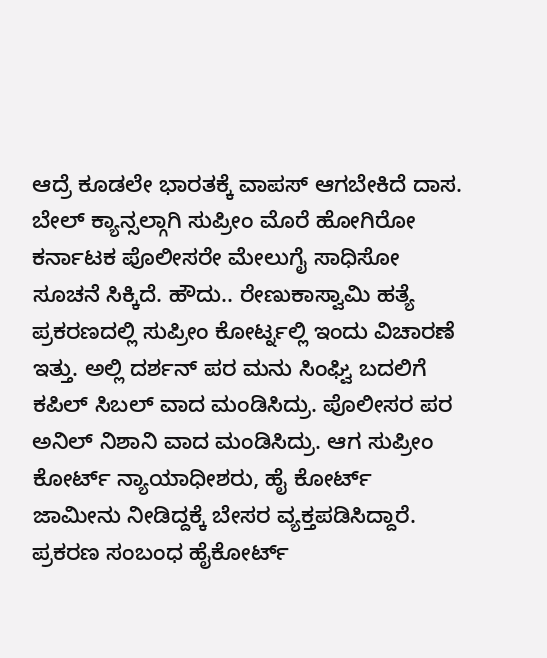ಆದ್ರೆ ಕೂಡಲೇ ಭಾರತಕ್ಕೆ ವಾಪಸ್ ಆಗಬೇಕಿದೆ ದಾಸ.
ಬೇಲ್ ಕ್ಯಾನ್ಸಲ್ಗಾಗಿ ಸುಪ್ರೀಂ ಮೊರೆ ಹೋಗಿರೋ ಕರ್ನಾಟಕ ಪೊಲೀಸರೇ ಮೇಲುಗೈ ಸಾಧಿಸೋ ಸೂಚನೆ ಸಿಕ್ಕಿದೆ. ಹೌದು.. ರೇಣುಕಾಸ್ವಾಮಿ ಹತ್ಯೆ ಪ್ರಕರಣದಲ್ಲಿ ಸುಪ್ರೀಂ ಕೋರ್ಟ್ನಲ್ಲಿ ಇಂದು ವಿಚಾರಣೆ ಇತ್ತು. ಅಲ್ಲಿ ದರ್ಶನ್ ಪರ ಮನು ಸಿಂಘ್ವಿ ಬದಲಿಗೆ ಕಪಿಲ್ ಸಿಬಲ್ ವಾದ ಮಂಡಿಸಿದ್ರು. ಪೊಲೀಸರ ಪರ ಅನಿಲ್ ನಿಶಾನಿ ವಾದ ಮಂಡಿಸಿದ್ರು. ಆಗ ಸುಪ್ರೀಂ ಕೋರ್ಟ್ ನ್ಯಾಯಾಧೀಶರು, ಹೈ ಕೋರ್ಟ್ ಜಾಮೀನು ನೀಡಿದ್ದಕ್ಕೆ ಬೇಸರ ವ್ಯಕ್ತಪಡಿಸಿದ್ದಾರೆ. ಪ್ರಕರಣ ಸಂಬಂಧ ಹೈಕೋರ್ಟ್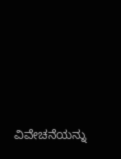ವಿವೇಚನೆಯನ್ನು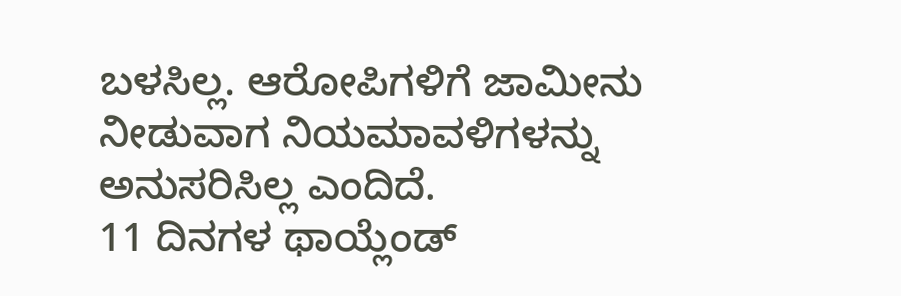ಬಳಸಿಲ್ಲ. ಆರೋಪಿಗಳಿಗೆ ಜಾಮೀನು ನೀಡುವಾಗ ನಿಯಮಾವಳಿಗಳನ್ನು ಅನುಸರಿಸಿಲ್ಲ ಎಂದಿದೆ.
11 ದಿನಗಳ ಥಾಯ್ಲೆಂಡ್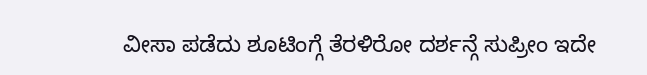ವೀಸಾ ಪಡೆದು ಶೂಟಿಂಗ್ಗೆ ತೆರಳಿರೋ ದರ್ಶನ್ಗೆ ಸುಪ್ರೀಂ ಇದೇ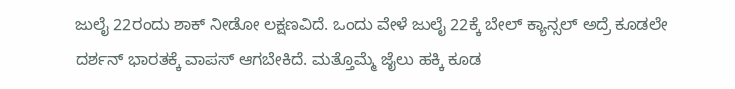ಜುಲೈ 22ರಂದು ಶಾಕ್ ನೀಡೋ ಲಕ್ಷಣವಿದೆ. ಒಂದು ವೇಳೆ ಜುಲೈ 22ಕ್ಕೆ ಬೇಲ್ ಕ್ಯಾನ್ಸಲ್ ಅದ್ರೆ ಕೂಡಲೇ ದರ್ಶನ್ ಭಾರತಕ್ಕೆ ವಾಪಸ್ ಆಗಬೇಕಿದೆ. ಮತ್ತೊಮ್ಮೆ ಜೈಲು ಹಕ್ಕಿ ಕೂಡ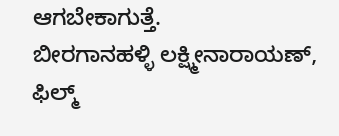ಆಗಬೇಕಾಗುತ್ತೆ.
ಬೀರಗಾನಹಳ್ಳಿ ಲಕ್ಷ್ಮೀನಾರಾಯಣ್, ಫಿಲ್ಮ್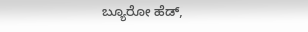ಬ್ಯೂರೋ ಹೆಡ್,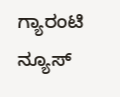ಗ್ಯಾರಂಟಿ ನ್ಯೂಸ್